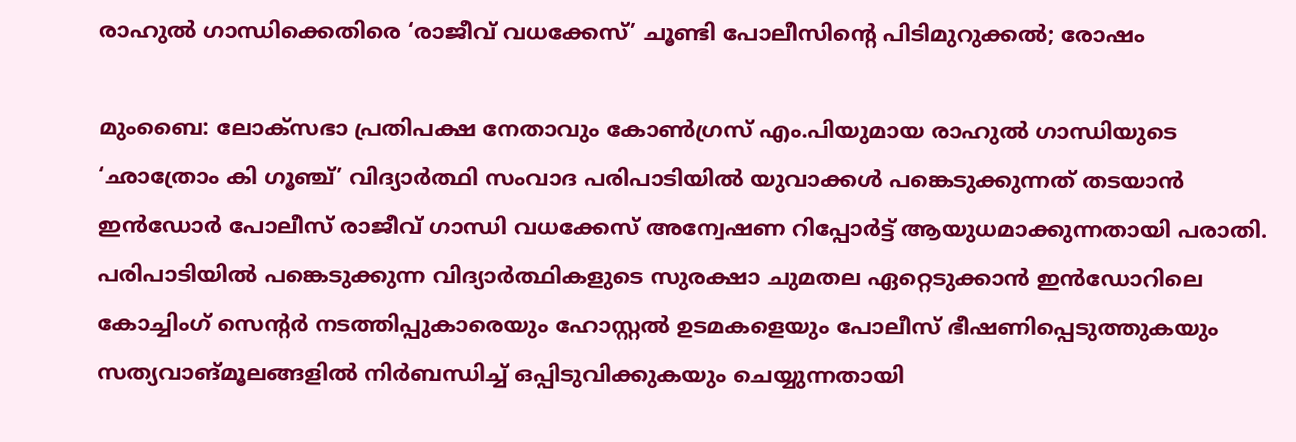രാഹുൽ ഗാന്ധിക്കെതിരെ ‘രാജീവ് വധക്കേസ്’ ചൂണ്ടി പോലീസിന്റെ പിടിമുറുക്കൽ; രോഷം

മുംബൈ: ലോക്‌സഭാ പ്രതിപക്ഷ നേതാവും കോൺഗ്രസ് എം.പിയുമായ രാഹുൽ ഗാന്ധിയുടെ ‘ഛാത്രോം കി ഗൂഞ്ച്’ വിദ്യാർത്ഥി സംവാദ പരിപാടിയിൽ യുവാക്കൾ പങ്കെടുക്കുന്നത് തടയാൻ ഇൻഡോർ പോലീസ് രാജീവ് ഗാന്ധി വധക്കേസ് അന്വേഷണ റിപ്പോർട്ട് ആയുധമാക്കുന്നതായി പരാതി. പരിപാടിയിൽ പങ്കെടുക്കുന്ന വിദ്യാർത്ഥികളുടെ സുരക്ഷാ ചുമതല ഏറ്റെടുക്കാൻ ഇൻഡോറിലെ കോച്ചിംഗ് സെന്റർ നടത്തിപ്പുകാരെയും ഹോസ്റ്റൽ ഉടമകളെയും പോലീസ് ഭീഷണിപ്പെടുത്തുകയും സത്യവാങ്മൂലങ്ങളിൽ നിർബന്ധിച്ച് ഒപ്പിടുവിക്കുകയും ചെയ്യുന്നതായി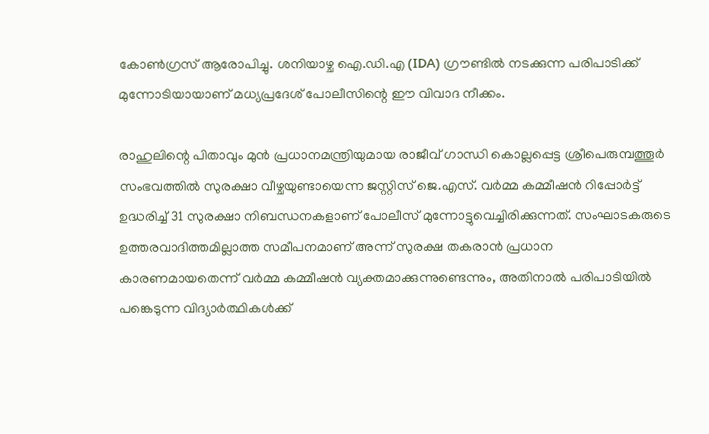കോൺഗ്രസ് ആരോപിച്ചു. ശനിയാഴ്ച ഐ.ഡി.എ (IDA) ഗ്രൗണ്ടിൽ നടക്കുന്ന പരിപാടിക്ക് മുന്നോടിയായാണ് മധ്യപ്രദേശ് പോലീസിന്റെ ഈ വിവാദ നീക്കം.

രാഹുലിന്റെ പിതാവും മുൻ പ്രധാനമന്ത്രിയുമായ രാജീവ് ഗാന്ധി കൊല്ലപ്പെട്ട ശ്രീപെരുമ്പത്തൂർ സംഭവത്തിൽ സുരക്ഷാ വീഴ്ചയുണ്ടായെന്ന ജസ്റ്റിസ് ജെ.എസ്. വർമ്മ കമ്മീഷൻ റിപ്പോർട്ട് ഉദ്ധരിച്ച് 31 സുരക്ഷാ നിബന്ധനകളാണ് പോലീസ് മുന്നോട്ടുവെച്ചിരിക്കുന്നത്. സംഘാടകരുടെ ഉത്തരവാദിത്തമില്ലാത്ത സമീപനമാണ് അന്ന് സുരക്ഷ തകരാൻ പ്രധാന കാരണമായതെന്ന് വർമ്മ കമ്മീഷൻ വ്യക്തമാക്കുന്നുണ്ടെന്നും, അതിനാൽ പരിപാടിയിൽ പങ്കെടുന്ന വിദ്യാർത്ഥികൾക്ക്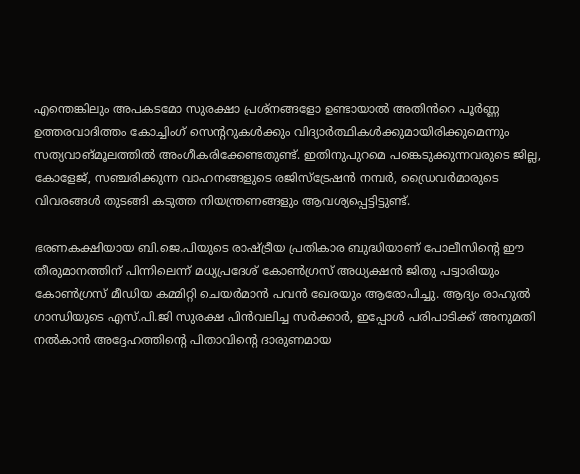എന്തെങ്കിലും അപകടമോ സുരക്ഷാ പ്രശ്നങ്ങളോ ഉണ്ടായാൽ അതിൻറെ പൂർണ്ണ ഉത്തരവാദിത്തം കോച്ചിംഗ് സെന്ററുകൾക്കും വിദ്യാർത്ഥികൾക്കുമായിരിക്കുമെന്നും സത്യവാങ്മൂലത്തിൽ അംഗീകരിക്കേണ്ടതുണ്ട്. ഇതിനുപുറമെ പങ്കെടുക്കുന്നവരുടെ ജില്ല, കോളേജ്, സഞ്ചരിക്കുന്ന വാഹനങ്ങളുടെ രജിസ്ട്രേഷൻ നമ്പർ, ഡ്രൈവർമാരുടെ വിവരങ്ങൾ തുടങ്ങി കടുത്ത നിയന്ത്രണങ്ങളും ആവശ്യപ്പെട്ടിട്ടുണ്ട്.

ഭരണകക്ഷിയായ ബി.ജെ.പിയുടെ രാഷ്ട്രീയ പ്രതികാര ബുദ്ധിയാണ് പോലീസിന്റെ ഈ തീരുമാനത്തിന് പിന്നിലെന്ന് മധ്യപ്രദേശ് കോൺഗ്രസ് അധ്യക്ഷൻ ജിതു പട്വാരിയും കോൺഗ്രസ് മീഡിയ കമ്മിറ്റി ചെയർമാൻ പവൻ ഖേരയും ആരോപിച്ചു. ആദ്യം രാഹുൽ ഗാന്ധിയുടെ എസ്.പി.ജി സുരക്ഷ പിൻവലിച്ച സർക്കാർ, ഇപ്പോൾ പരിപാടിക്ക് അനുമതി നൽകാൻ അദ്ദേഹത്തിന്റെ പിതാവിന്റെ ദാരുണമായ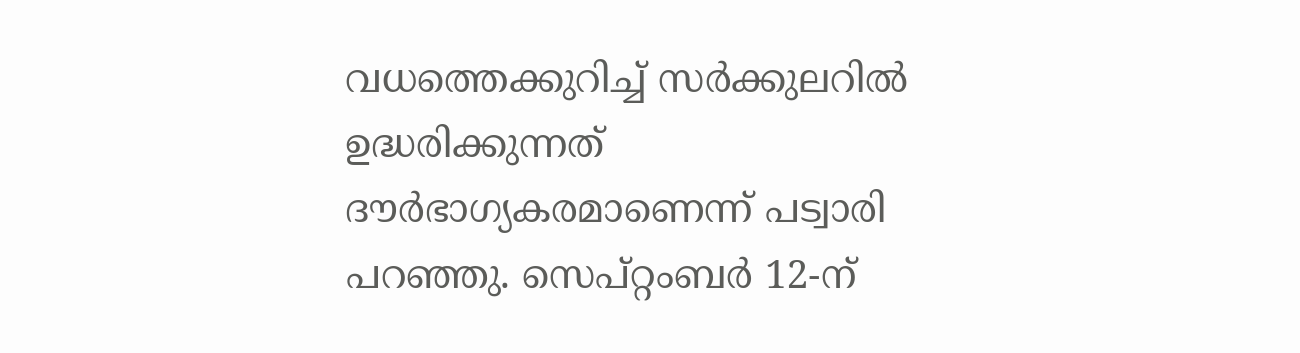വധത്തെക്കുറിച്ച് സർക്കുലറിൽ ഉദ്ധരിക്കുന്നത് ദൗർഭാഗ്യകരമാണെന്ന് പട്വാരി പറഞ്ഞു. സെപ്റ്റംബർ 12-ന്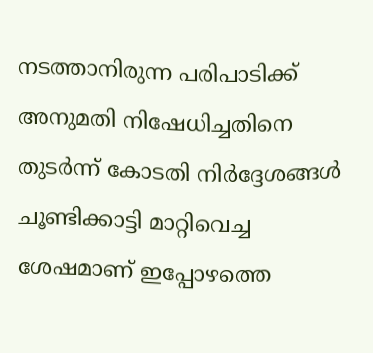നടത്താനിരുന്ന പരിപാടിക്ക് അനുമതി നിഷേധിച്ചതിനെ തുടർന്ന് കോടതി നിർദ്ദേശങ്ങൾ ചൂണ്ടിക്കാട്ടി മാറ്റിവെച്ച ശേഷമാണ് ഇപ്പോഴത്തെ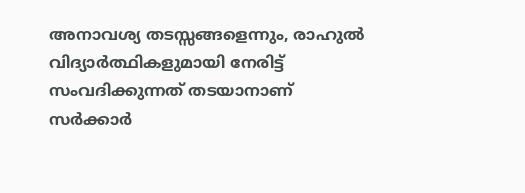അനാവശ്യ തടസ്സങ്ങളെന്നും, രാഹുൽ വിദ്യാർത്ഥികളുമായി നേരിട്ട് സംവദിക്കുന്നത് തടയാനാണ് സർക്കാർ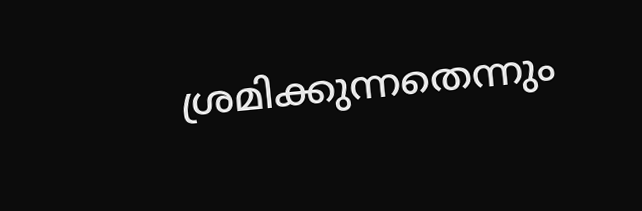ശ്രമിക്കുന്നതെന്നും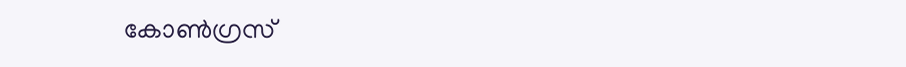കോൺഗ്രസ്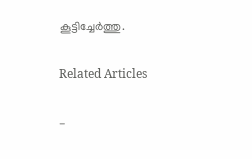കൂട്ടിച്ചേർത്തു.

Related Articles

-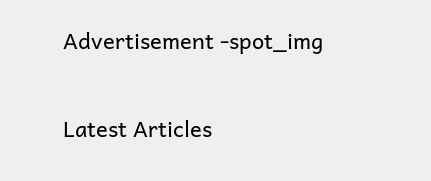Advertisement -spot_img

Latest Articles